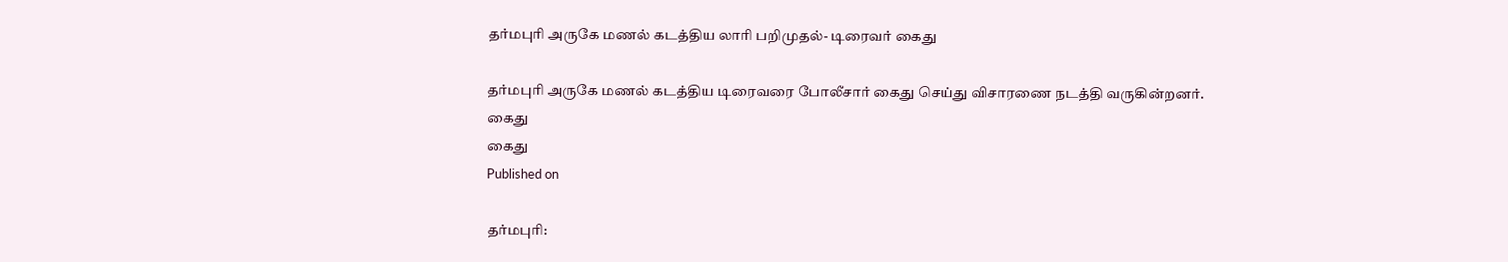தர்மபுரி அருகே மணல் கடத்திய லாரி பறிமுதல்- டிரைவர் கைது

தர்மபுரி அருகே மணல் கடத்திய டிரைவரை போலீசார் கைது செய்து விசாரணை நடத்தி வருகின்றனர்.
கைது
கைது
Published on

தர்மபுரி: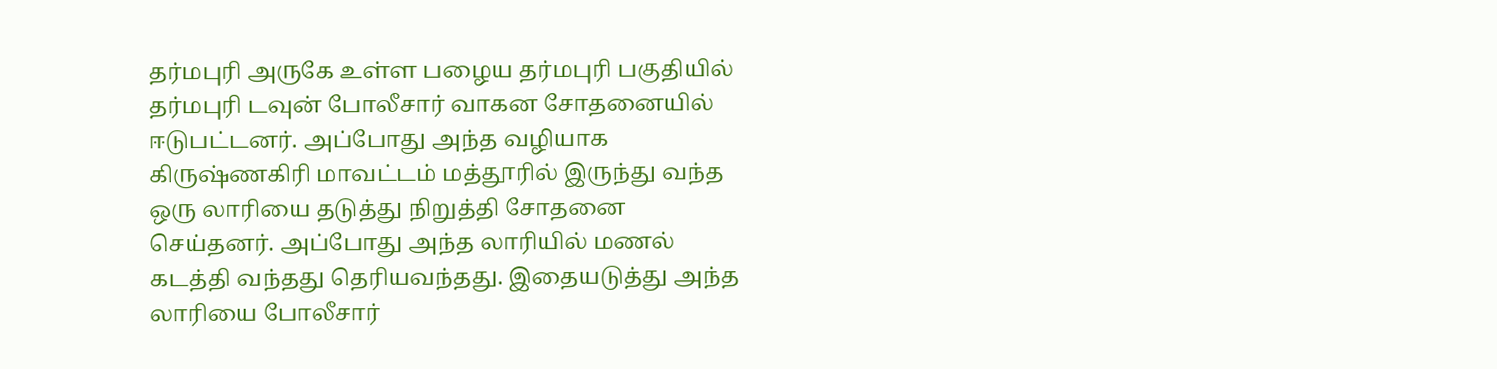தர்மபுரி அருகே உள்ள பழைய தர்மபுரி பகுதியில் தர்மபுரி டவுன் போலீசார் வாகன சோதனையில் ஈடுபட்டனர். அப்போது அந்த வழியாக கிருஷ்ணகிரி மாவட்டம் மத்தூரில் இருந்து வந்த ஒரு லாரியை தடுத்து நிறுத்தி சோதனை செய்தனர். அப்போது அந்த லாரியில் மணல் கடத்தி வந்தது தெரியவந்தது. இதையடுத்து அந்த லாரியை போலீசார்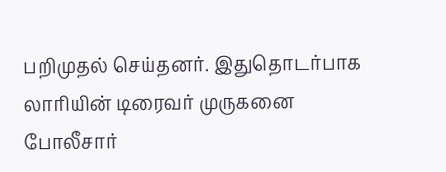பறிமுதல் செய்தனர். இதுதொடர்பாக லாரியின் டிரைவர் முருகனை போலீசார்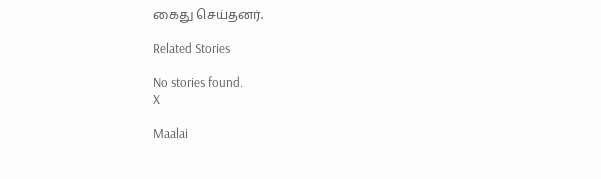கைது செய்தனர்.

Related Stories

No stories found.
X

Maalai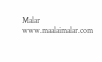Malar
www.maalaimalar.com